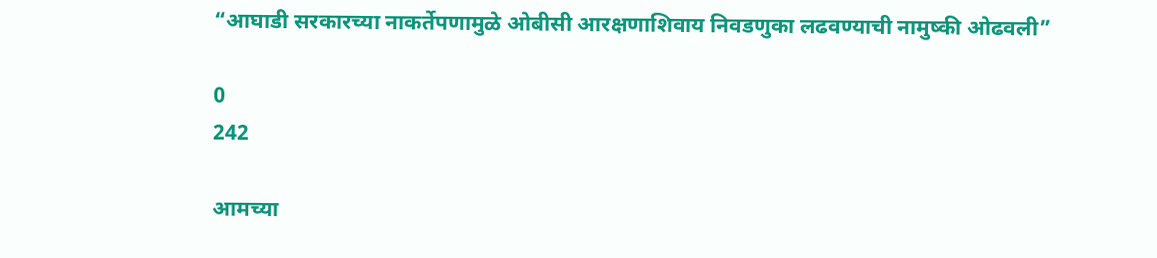“आघाडी सरकारच्या नाकर्तेपणामुळे ओबीसी आरक्षणाशिवाय निवडणुका लढवण्याची नामुष्की ओढवली”

0
242

आमच्या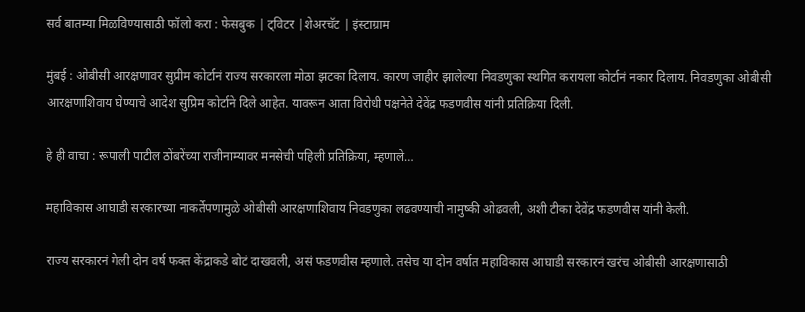सर्व बातम्या मिळविण्यासाठी फॉलो करा : फेसबुक | ट्विटर |शेअरचॅट | इंस्टाग्राम

मुंबई : ओबीसी आरक्षणावर सुप्रीम कोर्टानं राज्य सरकारला मोठा झटका दिलाय. कारण जाहीर झालेल्या निवडणुका स्थगित करायला कोर्टानं नकार दिलाय. निवडणुका ओबीसी आरक्षणाशिवाय घेण्याचे आदेश सुप्रिम कोर्टाने दिले आहेत. यावरून आता विरोधी पक्षनेते देवेंद्र फडणवीस यांनी प्रतिक्रिया दिली.

हे ही वाचा : रूपाली पाटील ठोंबरेंच्या राजीनाम्यावर मनसेची पहिली प्रतिक्रिया, म्हणाले…

महाविकास आघाडी सरकारच्या नाकर्तेपणामुळे ओबीसी आरक्षणाशिवाय निवडणुका लढवण्याची नामुष्की ओढवली, अशी टीका देवेंद्र फडणवीस यांनी केली.

राज्य सरकारनं गेली दोन वर्ष फक्त केंद्राकडे बोटं दाखवली, असं फडणवीस म्हणाले. तसेच या दोन वर्षात महाविकास आघाडी सरकारनं खरंच ओबीसी आरक्षणासाठी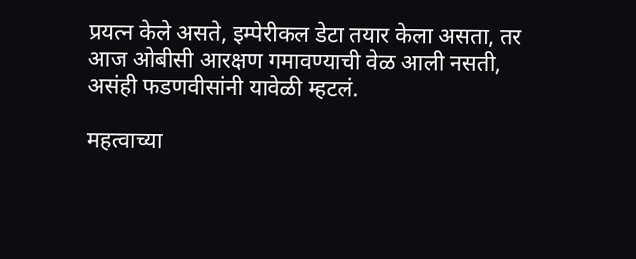प्रयत्न केले असते, इम्पेरीकल डेटा तयार केला असता, तर आज ओबीसी आरक्षण गमावण्याची वेळ आली नसती, असंही फडणवीसांनी यावेळी म्हटलं.

महत्वाच्या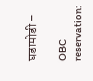घडामोडी –

OBC reservation: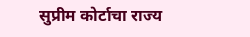सुप्रीम कोर्टाचा राज्य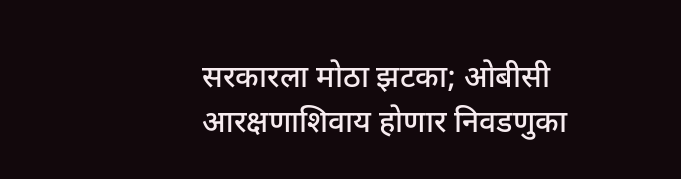सरकारला मोठा झटका; ओबीसी आरक्षणाशिवाय होणार निवडणुका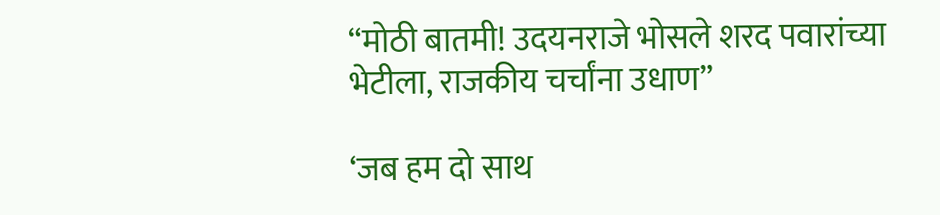“मोठी बातमी! उदयनराजे भोसले शरद पवारांच्या भेटीला, राजकीय चर्चांना उधाण”

‘जब हम दो साथ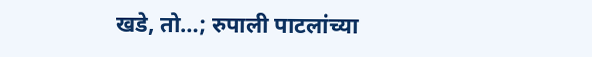खडे, तो…; रुपाली पाटलांच्या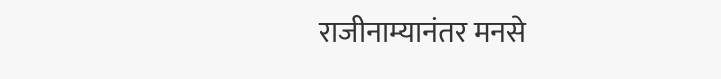राजीनाम्यानंतर मनसे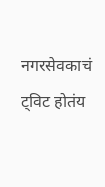नगरसेवकाचं ट्विट होतंय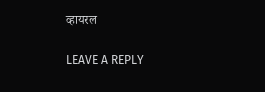व्हायरल

LEAVE A REPLY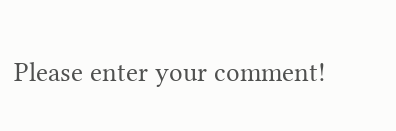Please enter your comment!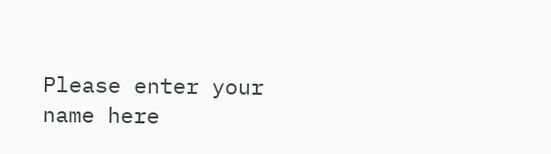Please enter your name here